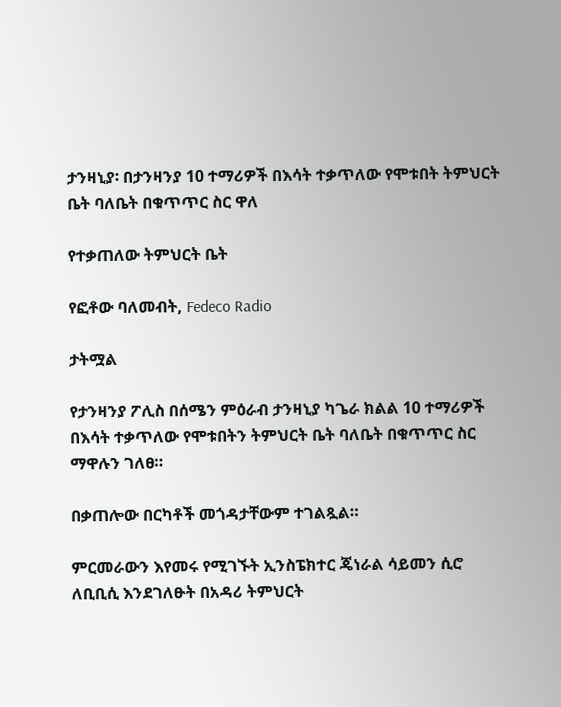ታንዛኒያ፡ በታንዛንያ 10 ተማሪዎች በእሳት ተቃጥለው የሞቱበት ትምህርት ቤት ባለቤት በቁጥጥር ስር ዋለ

የተቃጠለው ትምህርት ቤት

የፎቶው ባለመብት, Fedeco Radio

ታትሟል

የታንዛንያ ፖሊስ በሰሜን ምዕራብ ታንዛኒያ ካጌራ ክልል 10 ተማሪዎች በእሳት ተቃጥለው የሞቱበትን ትምህርት ቤት ባለቤት በቁጥጥር ስር ማዋሉን ገለፀ።

በቃጠሎው በርካቶች መጎዳታቸውም ተገልጿል።

ምርመራውን እየመሩ የሚገኙት ኢንስፔክተር ጄነራል ሳይመን ሲሮ ለቢቢሲ እንደገለፁት በአዳሪ ትምህርት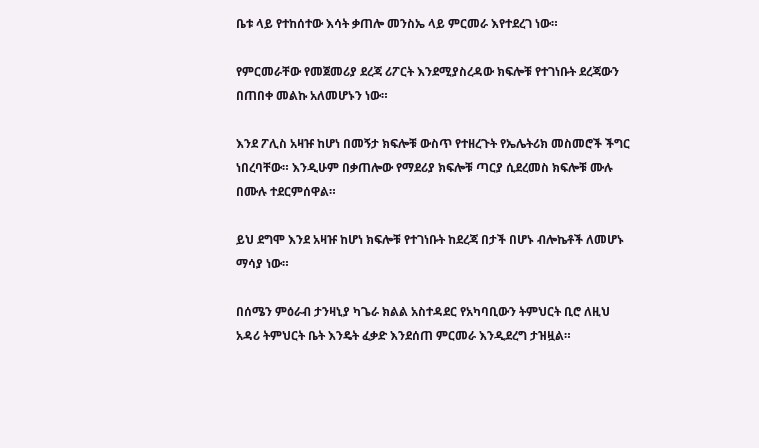ቤቱ ላይ የተከሰተው እሳት ቃጠሎ መንስኤ ላይ ምርመራ እየተደረገ ነው።

የምርመራቸው የመጀመሪያ ደረጃ ሪፖርት እንደሚያስረዳው ክፍሎቹ የተገነቡት ደረጃውን በጠበቀ መልኩ አለመሆኑን ነው።

እንደ ፖሊስ አዛዡ ከሆነ በመኝታ ክፍሎቹ ውስጥ የተዘረጉት የኤሌትሪክ መስመሮች ችግር ነበረባቸው። እንዲሁም በቃጠሎው የማደሪያ ክፍሎቹ ጣርያ ሲደረመስ ክፍሎቹ ሙሉ በሙሉ ተደርምሰዋል።

ይህ ደግሞ እንደ አዛዡ ከሆነ ክፍሎቹ የተገነቡት ከደረጃ በታች በሆኑ ብሎኬቶች ለመሆኑ ማሳያ ነው።

በሰሜን ምዕራብ ታንዛኒያ ካጌራ ክልል አስተዳደር የአካባቢውን ትምህርት ቢሮ ለዚህ አዳሪ ትምህርት ቤት እንዴት ፈቃድ እንደሰጠ ምርመራ እንዲደረግ ታዝዟል።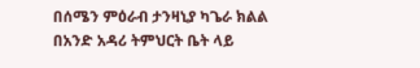በሰሜን ምዕራብ ታንዛኒያ ካጌራ ክልል በአንድ አዳሪ ትምህርት ቤት ላይ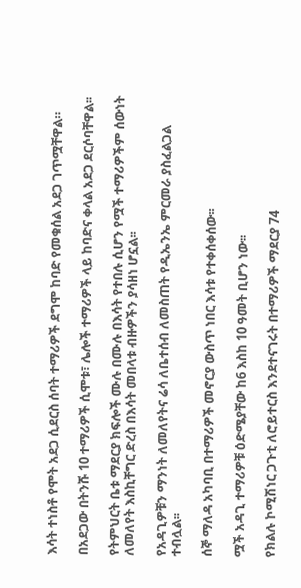እሳት ተነስቶ የሞት አደጋ ሲደርስ ሰባት ተማሪዎች ደግሞ ከባድ የመቁሰል አደጋ ገጥሟቸዋል።

በአደጋው በትንሹ 10 ተማሪዎች ሲሞቱ፣ ሌሎች ተማሪዎች ላይ ከባድና ቀላል አደጋ ደርሶባቸዋል፡፡

የትምህርት ቤቱ ማደርያ ክፍሎች ሙሉ በሙሉ በእሳት የተበሉ ሲሆን የሟች ተማሪዎችም ሰውነት ለመለየት እስኪቸግር ድረስ በእሳት መበላቱ ብዙዎችን ያሳዘነ ሆኗል፡፡

የአዳጊዎቹን ማንነት ለመለየትና ሬሳ ለቤተሰብ ለመስጠት የዲኤንኤ ምርመራ ያስፈልጋል ተብሏል፡፡

ሰኞ ማለዳ አካባቢ በተማሪዎች መኖርያ ውስጥ ነበር እሳቱ የተቀሰቀሰው፡፡

ሟች አዳጊ ተማሪዎቹ ዕድሜያቸው ከ6 እስከ 10 ዓመት ቢሆን ነው፡፡

የክልሉ ኮሚሽነር ጋጉቲ ለሮይተርስ እንደተናገሩት በተማሪዎች ማደርያ 74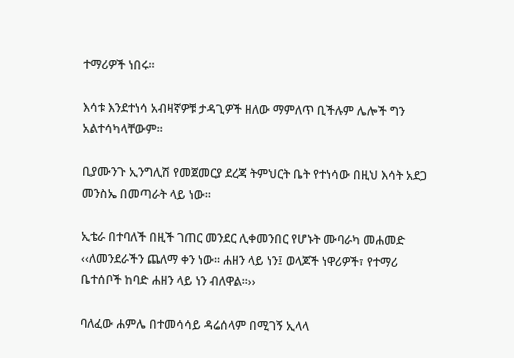ተማሪዎች ነበሩ፡፡

እሳቱ እንደተነሳ አብዛኛዎቹ ታዳጊዎች ዘለው ማምለጥ ቢችሉም ሌሎች ግን አልተሳካላቸውም፡፡

ቢያሙንጉ ኢንግሊሽ የመጀመርያ ደረጃ ትምህርት ቤት የተነሳው በዚህ እሳት አደጋ መንስኤ በመጣራት ላይ ነው፡፡

ኢቴራ በተባለች በዚች ገጠር መንደር ሊቀመንበር የሆኑት ሙባራካ መሐመድ ‹‹ለመንደራችን ጨለማ ቀን ነው፡፡ ሐዘን ላይ ነን፤ ወላጆች ነዋሪዎች፣ የተማሪ ቤተሰቦች ከባድ ሐዘን ላይ ነን ብለዋል፡፡››

ባለፈው ሐምሌ በተመሳሳይ ዳሬሰላም በሚገኝ ኢላላ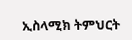ኢስላሚክ ትምህርት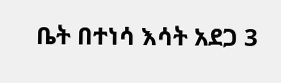ቤት በተነሳ እሳት አደጋ 3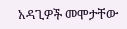አዳጊዎች መሞታቸው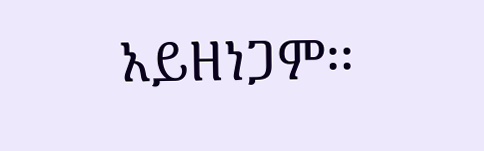አይዘነጋም፡፡